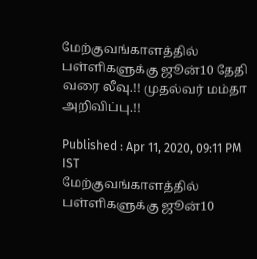மேற்குவங்காளத்தில் பள்ளிகளுக்கு ஜூன்10 தேதி வரை லீவு.!! முதல்வர் மம்தா அறிவிப்பு.!!

Published : Apr 11, 2020, 09:11 PM IST
மேற்குவங்காளத்தில் பள்ளிகளுக்கு ஜூன்10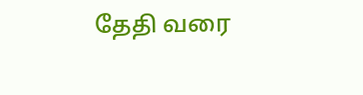தேதி வரை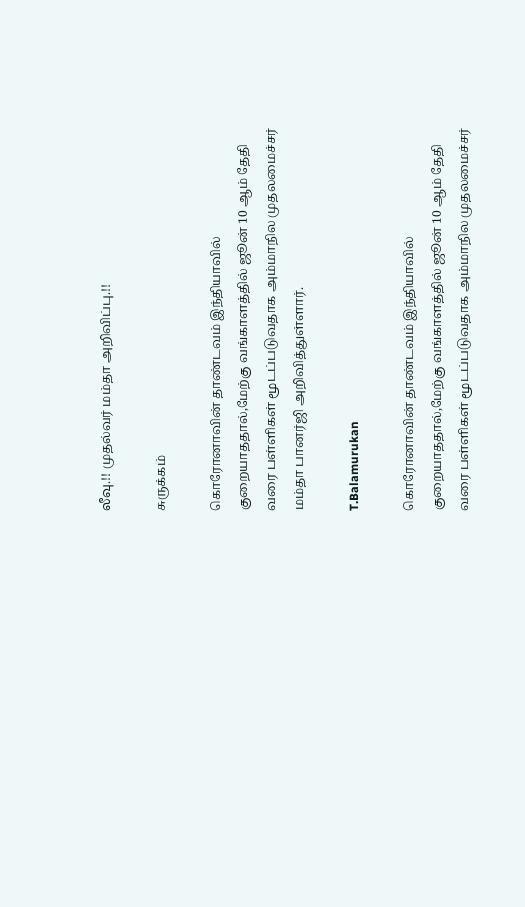லீவு.!! முதல்வர் மம்தா அறிவிப்பு.!!

சுருக்கம்

கொரோனாவின் தாண்டவம் இந்தியாவில் குறையாததால்,மேற்கு வங்காளத்தில் ஜூன் 10 ஆம் தேதி வரை பள்ளிகள் மூடப்படுவதாக அம்மாநில முதலமைச்சர் மம்தா பானர்ஜி அறிவித்துள்ளார்.

T.Balamurukan

கொரோனாவின் தாண்டவம் இந்தியாவில் குறையாததால்,மேற்கு வங்காளத்தில் ஜூன் 10 ஆம் தேதி வரை பள்ளிகள் மூடப்படுவதாக அம்மாநில முதலமைச்சர்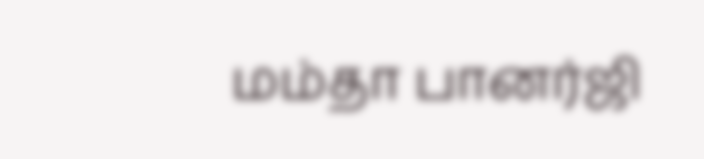மம்தா பானர்ஜி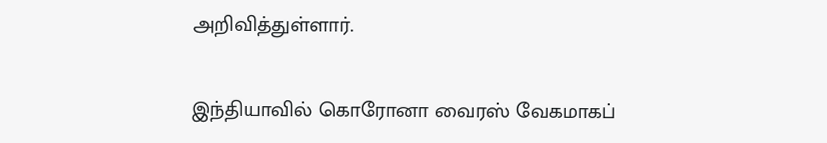அறிவித்துள்ளார்.

இந்தியாவில் கொரோனா வைரஸ் வேகமாகப்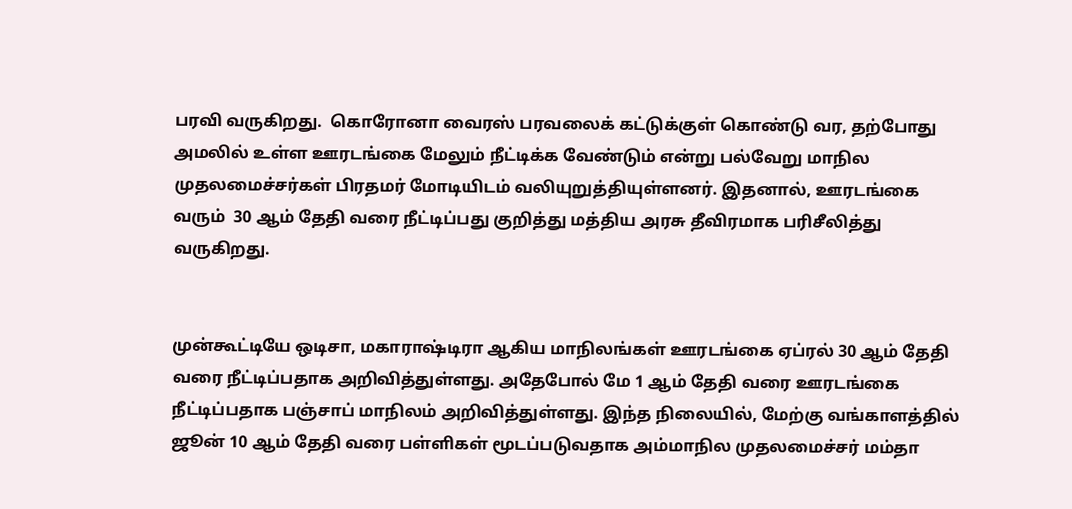பரவி வருகிறது.  கொரோனா வைரஸ் பரவலைக் கட்டுக்குள் கொண்டு வர, தற்போது அமலில் உள்ள ஊரடங்கை மேலும் நீட்டிக்க வேண்டும் என்று பல்வேறு மாநில முதலமைச்சர்கள் பிரதமர் மோடியிடம் வலியுறுத்தியுள்ளனர். இதனால், ஊரடங்கை வரும்  30 ஆம் தேதி வரை நீட்டிப்பது குறித்து மத்திய அரசு தீவிரமாக பரிசீலித்து வருகிறது.


முன்கூட்டியே ஒடிசா, மகாராஷ்டிரா ஆகிய மாநிலங்கள் ஊரடங்கை ஏப்ரல் 30 ஆம் தேதி வரை நீட்டிப்பதாக அறிவித்துள்ளது. அதேபோல் மே 1 ஆம் தேதி வரை ஊரடங்கை நீட்டிப்பதாக பஞ்சாப் மாநிலம் அறிவித்துள்ளது. இந்த நிலையில், மேற்கு வங்காளத்தில் ஜூன் 10 ஆம் தேதி வரை பள்ளிகள் மூடப்படுவதாக அம்மாநில முதலமைச்சர் மம்தா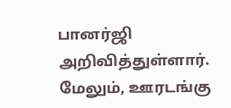பானர்ஜி அறிவித்துள்ளார்.  மேலும், ஊரடங்கு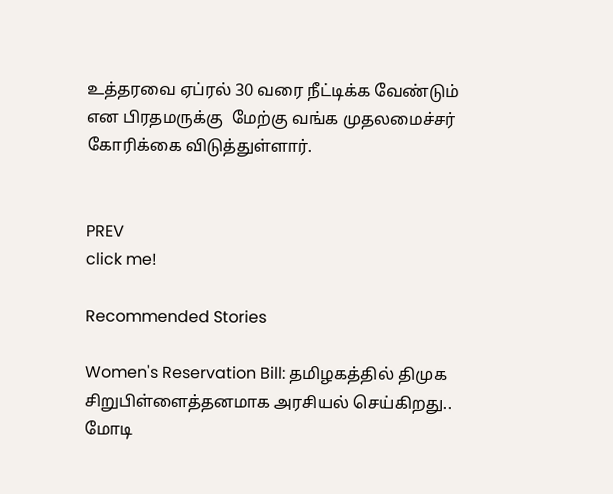உத்தரவை ஏப்ரல் 30 வரை நீட்டிக்க வேண்டும் என பிரதமருக்கு  மேற்கு வங்க முதலமைச்சர் கோரிக்கை விடுத்துள்ளார்.


PREV
click me!

Recommended Stories

Women's Reservation Bill: தமிழகத்தில் திமுக சிறுபிள்ளைத்தனமாக அரசியல் செய்கிறது.. மோடி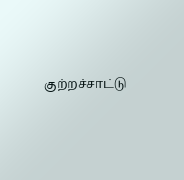குற்றச்சாட்டு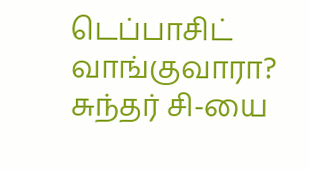டெப்பாசிட் வாங்குவாரா? சுந்தர் சி-யை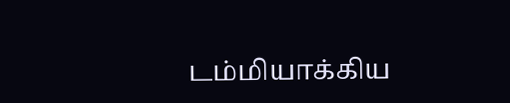டம்மியாக்கிய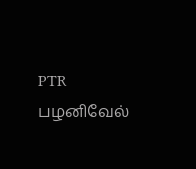PTR பழனிவேல்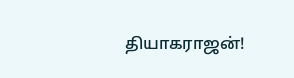தியாகராஜன்!